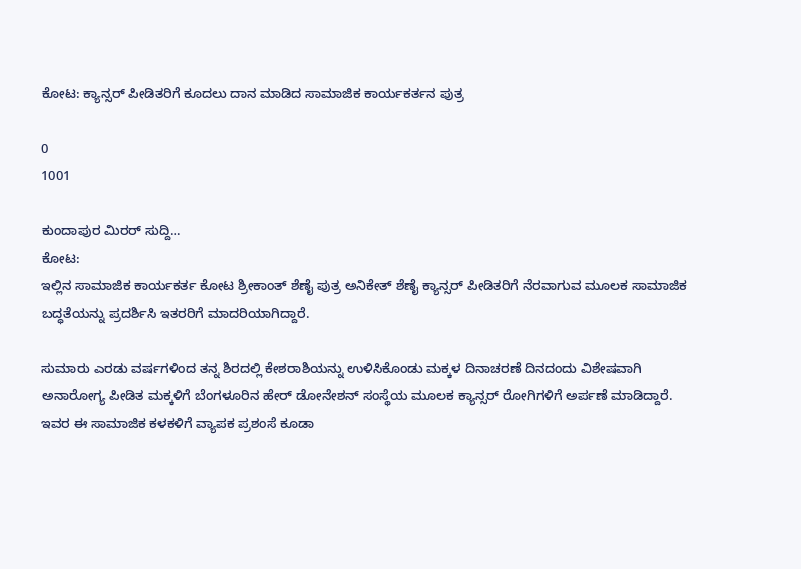ಕೋಟ: ಕ್ಯಾನ್ಸರ್ ಪೀಡಿತರಿಗೆ ಕೂದಲು ದಾನ ಮಾಡಿದ ಸಾಮಾಜಿಕ ಕಾರ್ಯಕರ್ತನ ಪುತ್ರ

0
1001

ಕುಂದಾಪುರ ಮಿರರ್ ಸುದ್ದಿ…
ಕೋಟ:
ಇಲ್ಲಿನ ಸಾಮಾಜಿಕ ಕಾರ್ಯಕರ್ತ ಕೋಟ ಶ್ರೀಕಾಂತ್ ಶೆಣೈ ಪುತ್ರ ಅನಿಕೇತ್ ಶೆಣೈ ಕ್ಯಾನ್ಸರ್ ಪೀಡಿತರಿಗೆ ನೆರವಾಗುವ ಮೂಲಕ ಸಾಮಾಜಿಕ ಬದ್ಧತೆಯನ್ನು ಪ್ರದರ್ಶಿಸಿ ಇತರರಿಗೆ ಮಾದರಿಯಾಗಿದ್ದಾರೆ.

ಸುಮಾರು ಎರಡು ವರ್ಷಗಳಿಂದ ತನ್ನ ಶಿರದಲ್ಲಿ ಕೇಶರಾಶಿಯನ್ನು ಉಳಿಸಿಕೊಂಡು ಮಕ್ಕಳ ದಿನಾಚರಣೆ ದಿನದಂದು ವಿಶೇಷವಾಗಿ ಅನಾರೋಗ್ಯ ಪೀಡಿತ ಮಕ್ಕಳಿಗೆ ಬೆಂಗಳೂರಿನ ಹೇರ್ ಡೋನೇಶನ್ ಸಂಸ್ಥೆಯ ಮೂಲಕ ಕ್ಯಾನ್ಸರ್ ರೋಗಿಗಳಿಗೆ ಅರ್ಪಣೆ ಮಾಡಿದ್ದಾರೆ. ಇವರ ಈ ಸಾಮಾಜಿಕ ಕಳಕಳಿಗೆ ವ್ಯಾಪಕ ಪ್ರಶಂಸೆ ಕೂಡಾ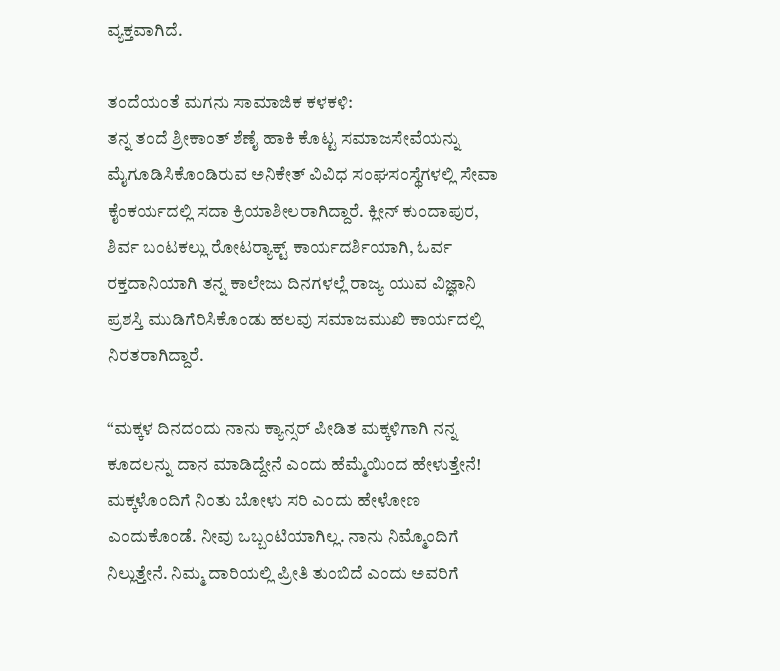ವ್ಯಕ್ತವಾಗಿದೆ.

ತಂದೆಯಂತೆ ಮಗನು ಸಾಮಾಜಿಕ ಕಳಕಳಿ:
ತನ್ನ ತಂದೆ ಶ್ರೀಕಾಂತ್ ಶೆಣೈ ಹಾಕಿ ಕೊಟ್ಟ ಸಮಾಜಸೇವೆಯನ್ನು ಮೈಗೂಡಿಸಿಕೊಂಡಿರುವ ಅನಿಕೇತ್ ವಿವಿಧ ಸಂಘಸಂಸ್ಥೆಗಳಲ್ಲಿ ಸೇವಾ ಕೈಂಕರ್ಯದಲ್ಲಿ ಸದಾ ಕ್ರಿಯಾಶೀಲರಾಗಿದ್ದಾರೆ. ಕ್ಲೀನ್ ಕುಂದಾಪುರ, ಶಿರ್ವ ಬಂಟಕಲ್ಲು ರೋಟರ್‍ಯಾಕ್ಟ್‌‌ ಕಾರ್ಯದರ್ಶಿಯಾಗಿ, ಓರ್ವ ರಕ್ತದಾನಿಯಾಗಿ ತನ್ನ ಕಾಲೇಜು ದಿನಗಳಲ್ಲೆ ರಾಜ್ಯ ಯುವ ವಿಜ್ಞಾನಿ ಪ್ರಶಸ್ತಿ ಮುಡಿಗೆರಿಸಿಕೊಂಡು ಹಲವು ಸಮಾಜಮುಖಿ ಕಾರ್ಯದಲ್ಲಿ ನಿರತರಾಗಿದ್ದಾರೆ.

“ಮಕ್ಕಳ ದಿನದಂದು ನಾನು ಕ್ಯಾನ್ಸರ್ ಪೀಡಿತ ಮಕ್ಕಳಿಗಾಗಿ ನನ್ನ ಕೂದಲನ್ನು ದಾನ ಮಾಡಿದ್ದೇನೆ ಎಂದು ಹೆಮ್ಮೆಯಿಂದ ಹೇಳುತ್ತೇನೆ! ಮಕ್ಕಳೊಂದಿಗೆ ನಿಂತು ಬೋಳು ಸರಿ ಎಂದು ಹೇಳೋಣ ಎಂದುಕೊಂಡೆ. ನೀವು ಒಬ್ಬಂಟಿಯಾಗಿಲ್ಲ. ನಾನು ನಿಮ್ಮೊಂದಿಗೆ ನಿಲ್ಲುತ್ತೇನೆ. ನಿಮ್ಮ ದಾರಿಯಲ್ಲಿ ಪ್ರೀತಿ ತುಂಬಿದೆ ಎಂದು ಅವರಿಗೆ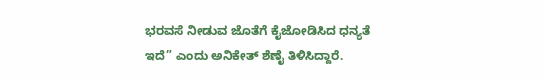ಭರವಸೆ ನೀಡುವ ಜೊತೆಗೆ ಕೈಜೋಡಿಸಿದ ಧನ್ಯತೆ ಇದೆ” ಎಂದು ಅನಿಕೇತ್‌ ಶೆಣೈ ತಿಳಿಸಿದ್ದಾರೆ.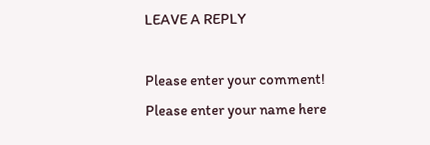LEAVE A REPLY

Please enter your comment!
Please enter your name here